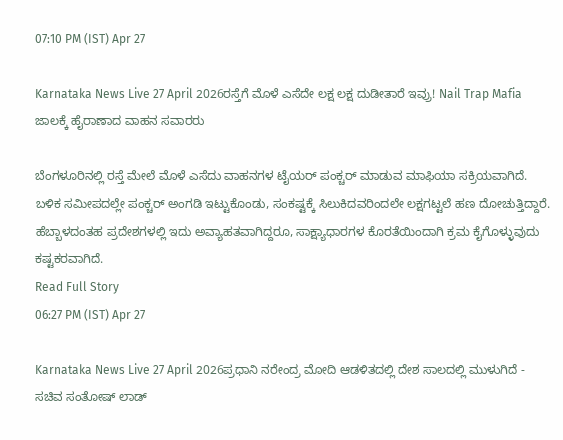07:10 PM (IST) Apr 27

Karnataka News Live 27 April 2026ರಸ್ತೆಗೆ ಮೊಳೆ ಎಸೆದೇ ಲಕ್ಷ ಲಕ್ಷ ದುಡೀತಾರೆ ಇವ್ರು! Nail Trap Mafia ಜಾಲಕ್ಕೆ ಹೈರಾಣಾದ ವಾಹನ ಸವಾರರು

ಬೆಂಗಳೂರಿನಲ್ಲಿ ರಸ್ತೆ ಮೇಲೆ ಮೊಳೆ ಎಸೆದು ವಾಹನಗಳ ಟೈಯರ್ ಪಂಕ್ಚರ್ ಮಾಡುವ ಮಾಫಿಯಾ ಸಕ್ರಿಯವಾಗಿದೆ. ಬಳಿಕ ಸಮೀಪದಲ್ಲೇ ಪಂಕ್ಚರ್ ಅಂಗಡಿ ಇಟ್ಟುಕೊಂಡು, ಸಂಕಷ್ಟಕ್ಕೆ ಸಿಲುಕಿದವರಿಂದಲೇ ಲಕ್ಷಗಟ್ಟಲೆ ಹಣ ದೋಚುತ್ತಿದ್ದಾರೆ. ಹೆಬ್ಬಾಳದಂತಹ ಪ್ರದೇಶಗಳಲ್ಲಿ ಇದು ಅವ್ಯಾಹತವಾಗಿದ್ದರೂ, ಸಾಕ್ಷ್ಯಾಧಾರಗಳ ಕೊರತೆಯಿಂದಾಗಿ ಕ್ರಮ ಕೈಗೊಳ್ಳುವುದು ಕಷ್ಟಕರವಾಗಿದೆ.
Read Full Story
06:27 PM (IST) Apr 27

Karnataka News Live 27 April 2026ಪ್ರಧಾನಿ ನರೇಂದ್ರ ಮೋದಿ ಆಡಳಿತದಲ್ಲಿ ದೇಶ ಸಾಲದಲ್ಲಿ ಮುಳುಗಿದೆ - ಸಚಿವ ಸಂತೋಷ್ ಲಾಡ್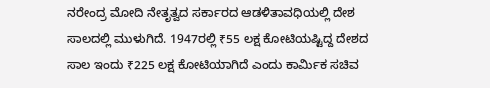ನರೇಂದ್ರ ಮೋದಿ ನೇತೃತ್ವದ ಸರ್ಕಾರದ ಆಡಳಿತಾವಧಿಯಲ್ಲಿ ದೇಶ ಸಾಲದಲ್ಲಿ ಮುಳುಗಿದೆ. 1947ರಲ್ಲಿ ₹55 ಲಕ್ಷ ಕೋಟಿಯಷ್ಟಿದ್ದ ದೇಶದ ಸಾಲ ಇಂದು ₹225 ಲಕ್ಷ ಕೋಟಿಯಾಗಿದೆ ಎಂದು ಕಾರ್ಮಿಕ ಸಚಿವ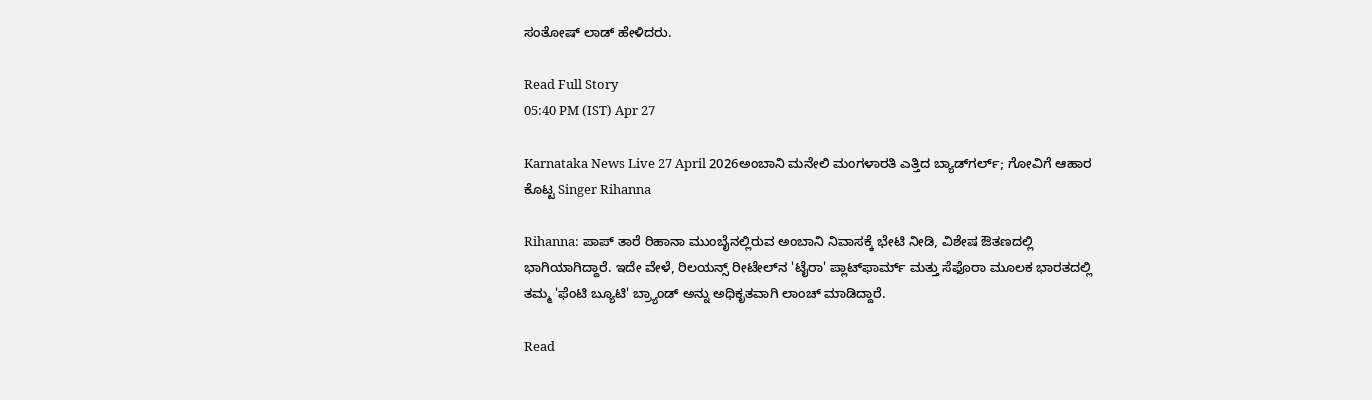ಸಂತೋಷ್ ಲಾಡ್ ಹೇಳಿದರು.

Read Full Story
05:40 PM (IST) Apr 27

Karnataka News Live 27 April 2026ಅಂಬಾನಿ ಮನೇಲಿ ಮಂಗಳಾರತಿ ಎತ್ತಿದ ಬ್ಯಾಡ್‌ಗರ್ಲ್; ಗೋವಿಗೆ ಆಹಾರ ಕೊಟ್ಟ Singer Rihanna

Rihanna: ಪಾಪ್ ತಾರೆ ರಿಹಾನಾ ಮುಂಬೈನಲ್ಲಿರುವ ಅಂಬಾನಿ ನಿವಾಸಕ್ಕೆ ಭೇಟಿ ನೀಡಿ, ವಿಶೇಷ ಔತಣದಲ್ಲಿ ಭಾಗಿಯಾಗಿದ್ದಾರೆ. ಇದೇ ವೇಳೆ, ರಿಲಯನ್ಸ್ ರೀಟೇಲ್‌ನ 'ಟೈರಾ' ಪ್ಲಾಟ್‌ಫಾರ್ಮ್ ಮತ್ತು ಸೆಫೊರಾ ಮೂಲಕ ಭಾರತದಲ್ಲಿ ತಮ್ಮ 'ಫೆಂಟಿ ಬ್ಯೂಟಿ' ಬ್ರ್ಯಾಂಡ್ ಅನ್ನು ಅಧಿಕೃತವಾಗಿ ಲಾಂಚ್ ಮಾಡಿದ್ದಾರೆ.

Read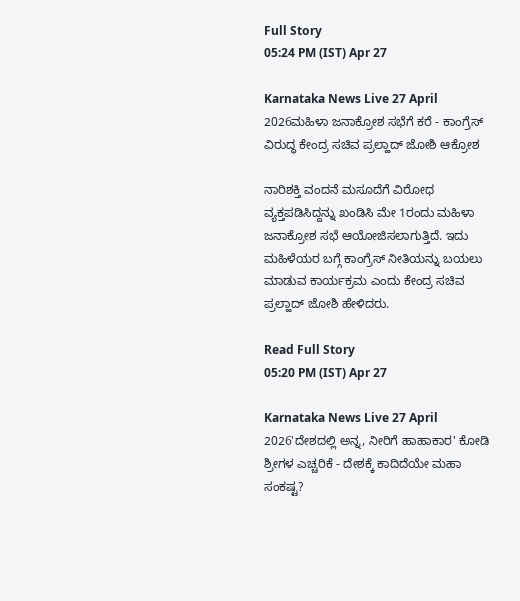Full Story
05:24 PM (IST) Apr 27

Karnataka News Live 27 April 2026ಮಹಿಳಾ ಜನಾಕ್ರೋಶ ಸಭೆಗೆ ಕರೆ - ಕಾಂಗ್ರೆಸ್ ವಿರುದ್ಧ ಕೇಂದ್ರ ಸಚಿವ ಪ್ರಲ್ಹಾದ್ ಜೋಶಿ ಆಕ್ರೋಶ

ನಾರಿಶಕ್ತಿ ವಂದನೆ ಮಸೂದೆಗೆ ವಿರೋಧ ವ್ಯಕ್ತಪಡಿಸಿದ್ದನ್ನು ಖಂಡಿಸಿ ಮೇ 1ರಂದು ಮಹಿಳಾ ಜನಾಕ್ರೋಶ ಸಭೆ ಆಯೋಜಿಸಲಾಗುತ್ತಿದೆ. ಇದು ಮಹಿಳೆಯರ ಬಗ್ಗೆ ಕಾಂಗ್ರೆಸ್‌ ನೀತಿಯನ್ನು ಬಯಲು ಮಾಡುವ ಕಾರ್ಯಕ್ರಮ ಎಂದು ಕೇಂದ್ರ ಸಚಿವ ಪ್ರಲ್ಹಾದ್ ಜೋಶಿ ಹೇಳಿದರು.

Read Full Story
05:20 PM (IST) Apr 27

Karnataka News Live 27 April 2026'ದೇಶದಲ್ಲಿ ಅನ್ನ, ನೀರಿಗೆ ಹಾಹಾಕಾರ' ಕೋಡಿ ಶ್ರೀಗಳ ಎಚ್ಚರಿಕೆ - ದೇಶಕ್ಕೆ ಕಾದಿದೆಯೇ ಮಹಾ ಸಂಕಷ್ಟ?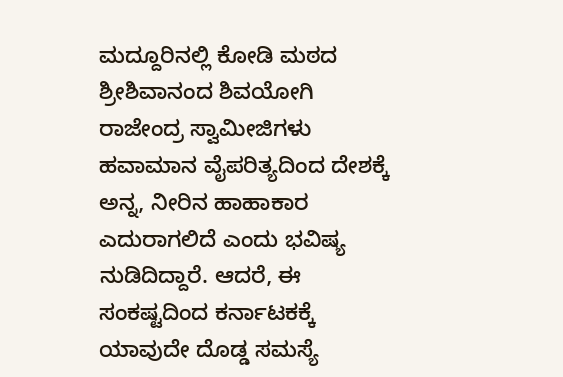ಮದ್ದೂರಿನಲ್ಲಿ ಕೋಡಿ ಮಠದ ಶ್ರೀಶಿವಾನಂದ ಶಿವಯೋಗಿ ರಾಜೇಂದ್ರ ಸ್ವಾಮೀಜಿಗಳು ಹವಾಮಾನ ವೈಪರಿತ್ಯದಿಂದ ದೇಶಕ್ಕೆ ಅನ್ನ, ನೀರಿನ ಹಾಹಾಕಾರ ಎದುರಾಗಲಿದೆ ಎಂದು ಭವಿಷ್ಯ ನುಡಿದಿದ್ದಾರೆ. ಆದರೆ, ಈ ಸಂಕಷ್ಟದಿಂದ ಕರ್ನಾಟಕಕ್ಕೆ ಯಾವುದೇ ದೊಡ್ಡ ಸಮಸ್ಯೆ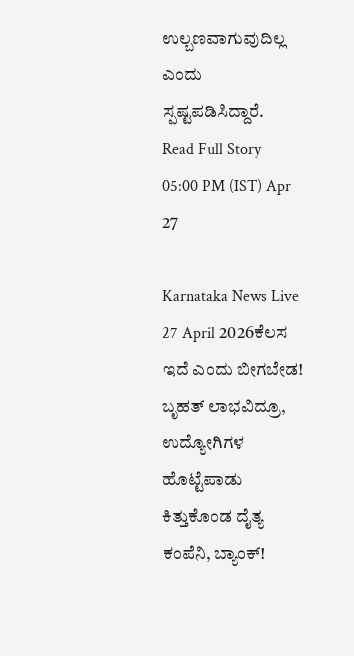ಉಲ್ಬಣವಾಗುವುದಿಲ್ಲ ಎಂದು ಸ್ಪಷ್ಟಪಡಿಸಿದ್ದಾರೆ.
Read Full Story
05:00 PM (IST) Apr 27

Karnataka News Live 27 April 2026ಕೆಲಸ ಇದೆ ಎಂದು ಬೀಗಬೇಡ! ಬೃಹತ್‌ ಲಾಭವಿದ್ರೂ, ಉದ್ಯೋಗಿಗಳ ಹೊಟ್ಟೆಪಾಡು ಕಿತ್ತುಕೊಂಡ ದೈತ್ಯ ಕಂಪೆನಿ, ಬ್ಯಾಂಕ್!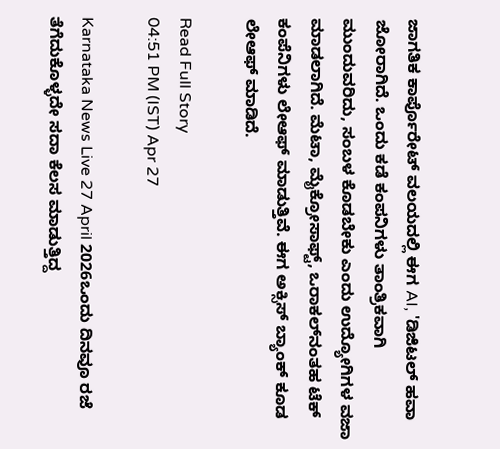ಜಾಗತಿಕ ಕಾರ್ಪೊರೇಟ್ ವಲಯದಲ್ಲಿ ಈಗ AI, 'ಡಿಜಿಟಲ್ ಹವಾ ಜೋರಾಗಿದೆ. ಒಂದು ಕಡೆ ಕಂಪನಿಗಳು ತಾಂತ್ರಿಕವಾಗಿ ಮುಂದುವರಿದು, ಸಂಬಳ ಕೊಡಬೇಕು ಎಂದು ಉದ್ಯೋಗಿಗಳ ವಜಾ ಮಾಡಲಾಗಿದೆ. ಮೆಟಾ, ಮೈಕ್ರೋಸಾಫ್ಟ್, ಒರಾಕಲ್‌ನಂತಹ ಟೆಕ್ ಕಂಪೆನಿಗಳು ಲೇಆಫ್‌ ಮಾಡುತ್ತಿವೆ. ಈಗ ಅಕ್ಸಿಸ್‌ ಬ್ಯಾಂಕ್‌ ಕೂಡ ಲೇಆಫ್‌ ಮಾಡಿದೆ.

Read Full Story
04:51 PM (IST) Apr 27

Karnataka News Live 27 April 2026ಒಂದು ದಿನವೂ ರಜೆ ತೆಗೆದುಕೊಳ್ಳದೇ ಸದಾ ಕೆಲಸ ಮಾಡುತ್ತಿದ್ದ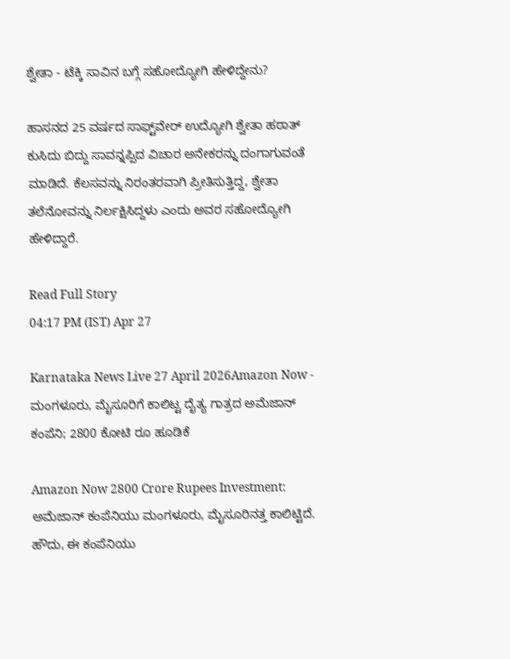ಶ್ವೇತಾ - ಟೆಕ್ಕಿ ಸಾವಿನ ಬಗ್ಗೆ ಸಹೋದ್ಯೋಗಿ ಹೇಳಿದ್ದೇನು?

ಹಾಸನದ 25 ವರ್ಷದ ಸಾಫ್ಟ್‌ವೇರ್ ಉದ್ಯೋಗಿ ಶ್ವೇತಾ ಹಠಾತ್ ಕುಸಿದು ಬಿದ್ದು ಸಾವನ್ನಪ್ಪಿದ ವಿಚಾರ ಅನೇಕರನ್ನು ದಂಗಾಗುವಂತೆ ಮಾಡಿದೆ. ಕೆಲಸವನ್ನು ನಿರಂತರವಾಗಿ ಪ್ರೀತಿಸುತ್ತಿದ್ದ, ಶ್ವೇತಾ ತಲೆನೋವನ್ನು ನಿರ್ಲಕ್ಷಿಸಿದ್ದಳು ಎಂದು ಅವರ ಸಹೋದ್ಯೋಗಿ ಹೇಳಿದ್ದಾರೆ.

Read Full Story
04:17 PM (IST) Apr 27

Karnataka News Live 27 April 2026Amazon Now - ಮಂಗಳೂರು, ಮೈಸೂರಿಗೆ ಕಾಲಿಟ್ಟ ದೈತ್ಯ ಗಾತ್ರದ ಅಮೆಜಾನ್‌ ಕಂಪೆನಿ; 2800 ಕೋಟಿ ರೂ ಹೂಡಿಕೆ

Amazon Now 2800 Crore Rupees Investment: ಅಮೆಜಾನ್‌ ಕಂಪೆನಿಯು ಮಂಗಳೂರು, ಮೈಸೂರಿನತ್ತ ಕಾಲಿಟ್ಟಿದೆ. ಹೌದು, ಈ ಕಂಪೆನಿಯು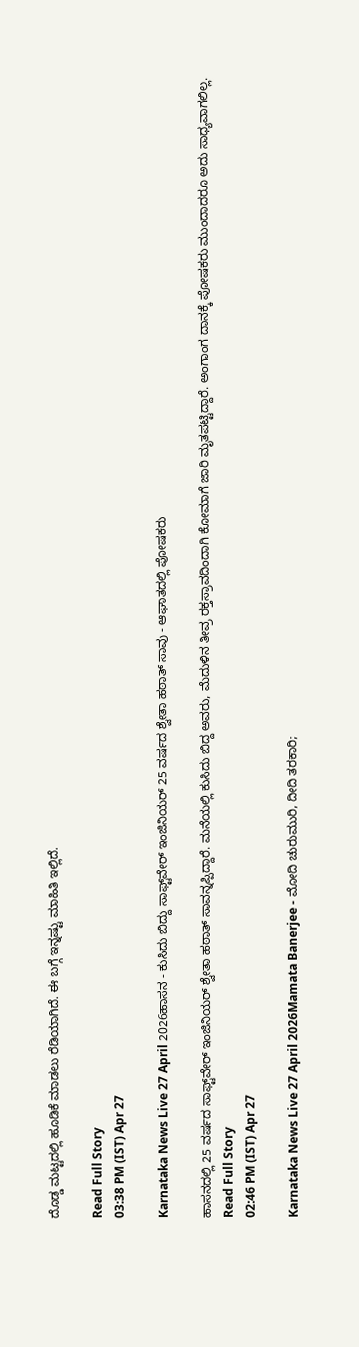ದೊಡ್ಡ ಮಟ್ಟದಲ್ಲಿ ಹೂಡಿಕೆ ಮಾಡಲು ರೆಡಿಯಾಗಿದೆ. ಈ ಬಗ್ಗೆ ಇನ್ನಷ್ಟು ಮಾಹಿತಿ ಇಲ್ಲಿದೆ.

Read Full Story
03:38 PM (IST) Apr 27

Karnataka News Live 27 April 2026ಹಾಸನ - ಕುಸಿದು ಬಿದ್ದು ಸಾಫ್ಟ್‌ವೇರ್ ಇಂಜಿನಿಯರ್ 25 ವರ್ಷದ ಶ್ವೇತಾ ಹಠಾತ್ ಸಾವು - ಆಘಾತದಲ್ಲಿ ಪೋಷಕರು

ಹಾಸನದಲ್ಲಿ 25 ವರ್ಷದ ಸಾಫ್ಟ್‌ವೇರ್ ಇಂಜಿನಿಯರ್ ಶ್ವೇತಾ ಹಠಾತ್ ಸಾವನ್ನಪ್ಪಿದ್ದಾರೆ. ಮನೆಯಲ್ಲಿ ಕುಸಿದು ಬಿದ್ದ ಅವರು, ಮೆದುಳಿನ ತೀವ್ರ ರಕ್ತಸ್ರಾವದಿಂದಾಗಿ ಕೋಮಾಗೆ ಜಾರಿ ಮೃತಪಟ್ಟಿದ್ದಾರೆ. ಅಂಗಾಂಗ ದಾನಕ್ಕೆ ಪೋಷಕರು ಮುಂದಾದರೂ ಅದು ಸಾಧ್ಯವಾಗಲಿಲ್ಲ.
Read Full Story
02:46 PM (IST) Apr 27

Karnataka News Live 27 April 2026Mamata Banerjee - ಮೋದಿ ಚುರುಮುರಿ, ದೀದಿ ತರಕಾರಿ;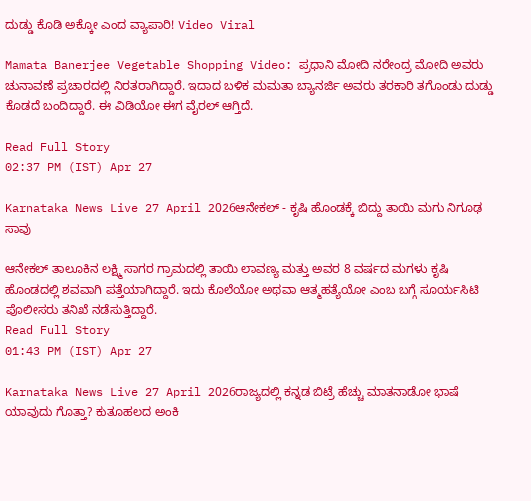ದುಡ್ಡು ಕೊಡಿ ಅಕ್ಕೋ ಎಂದ ವ್ಯಾಪಾರಿ! Video Viral

Mamata Banerjee Vegetable Shopping Video: ಪ್ರಧಾನಿ ಮೋದಿ ನರೇಂದ್ರ ಮೋದಿ ಅವರು ಚುನಾವಣೆ ಪ್ರಚಾರದಲ್ಲಿ ನಿರತರಾಗಿದ್ದಾರೆ. ಇದಾದ ಬಳಿಕ ಮಮತಾ ಬ್ಯಾನರ್ಜಿ ಅವರು ತರಕಾರಿ ತಗೊಂಡು ದುಡ್ಡು ಕೊಡದೆ ಬಂದಿದ್ದಾರೆ. ಈ ವಿಡಿಯೋ ಈಗ ವೈರಲ್‌ ಆಗ್ತಿದೆ.

Read Full Story
02:37 PM (IST) Apr 27

Karnataka News Live 27 April 2026ಆನೇಕಲ್ - ಕೃಷಿ ಹೊಂಡಕ್ಕೆ ಬಿದ್ದು ತಾಯಿ ಮಗು ನಿಗೂಢ ಸಾವು

ಆನೇಕಲ್ ತಾಲೂಕಿನ ಲಕ್ಷ್ಮಿ ಸಾಗರ ಗ್ರಾಮದಲ್ಲಿ ತಾಯಿ ಲಾವಣ್ಯ ಮತ್ತು ಅವರ 8 ವರ್ಷದ ಮಗಳು ಕೃಷಿ ಹೊಂಡದಲ್ಲಿ ಶವವಾಗಿ ಪತ್ತೆಯಾಗಿದ್ದಾರೆ. ಇದು ಕೊಲೆಯೋ ಅಥವಾ ಆತ್ಮಹತ್ಯೆಯೋ ಎಂಬ ಬಗ್ಗೆ ಸೂರ್ಯಸಿಟಿ ಪೊಲೀಸರು ತನಿಖೆ ನಡೆಸುತ್ತಿದ್ದಾರೆ.
Read Full Story
01:43 PM (IST) Apr 27

Karnataka News Live 27 April 2026ರಾಜ್ಯದಲ್ಲಿ ಕನ್ನಡ ಬಿಟ್ರೆ ಹೆಚ್ಚು ಮಾತನಾಡೋ ಭಾಷೆ ಯಾವುದು ಗೊತ್ತಾ? ಕುತೂಹಲದ ಅಂಕಿ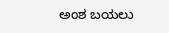ಅಂಶ ಬಯಲು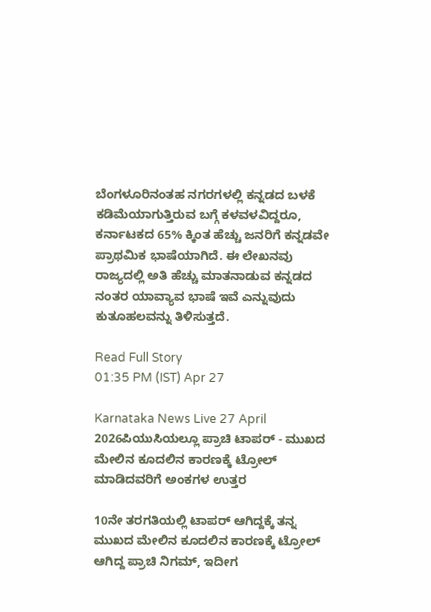ಬೆಂಗಳೂರಿನಂತಹ ನಗರಗಳಲ್ಲಿ ಕನ್ನಡದ ಬಳಕೆ ಕಡಿಮೆಯಾಗುತ್ತಿರುವ ಬಗ್ಗೆ ಕಳವಳವಿದ್ದರೂ, ಕರ್ನಾಟಕದ 65% ಕ್ಕಿಂತ ಹೆಚ್ಚು ಜನರಿಗೆ ಕನ್ನಡವೇ ಪ್ರಾಥಮಿಕ ಭಾಷೆಯಾಗಿದೆ. ಈ ಲೇಖನವು ರಾಜ್ಯದಲ್ಲಿ ಅತಿ ಹೆಚ್ಚು ಮಾತನಾಡುವ ಕನ್ನಡದ ನಂತರ ಯಾವ್ಯಾವ ಭಾಷೆ ಇವೆ ಎನ್ನುವುದು ಕುತೂಹಲವನ್ನು ತಿಳಿಸುತ್ತದೆ.

Read Full Story
01:35 PM (IST) Apr 27

Karnataka News Live 27 April 2026ಪಿಯುಸಿಯಲ್ಲೂ ಪ್ರಾಚಿ ಟಾಪರ್‌ - ಮುಖದ ಮೇಲಿನ ಕೂದಲಿನ ಕಾರಣಕ್ಕೆ ಟ್ರೋಲ್ ಮಾಡಿದವರಿಗೆ ಅಂಕಗಳ ಉತ್ತರ

10ನೇ ತರಗತಿಯಲ್ಲಿ ಟಾಪರ್ ಆಗಿದ್ದಕ್ಕೆ ತನ್ನ ಮುಖದ ಮೇಲಿನ ಕೂದಲಿನ ಕಾರಣಕ್ಕೆ ಟ್ರೋಲ್ ಆಗಿದ್ದ ಪ್ರಾಚಿ ನಿಗಮ್, ಇದೀಗ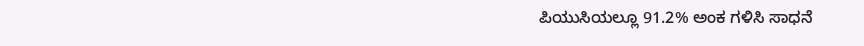ಪಿಯುಸಿಯಲ್ಲೂ 91.2% ಅಂಕ ಗಳಿಸಿ ಸಾಧನೆ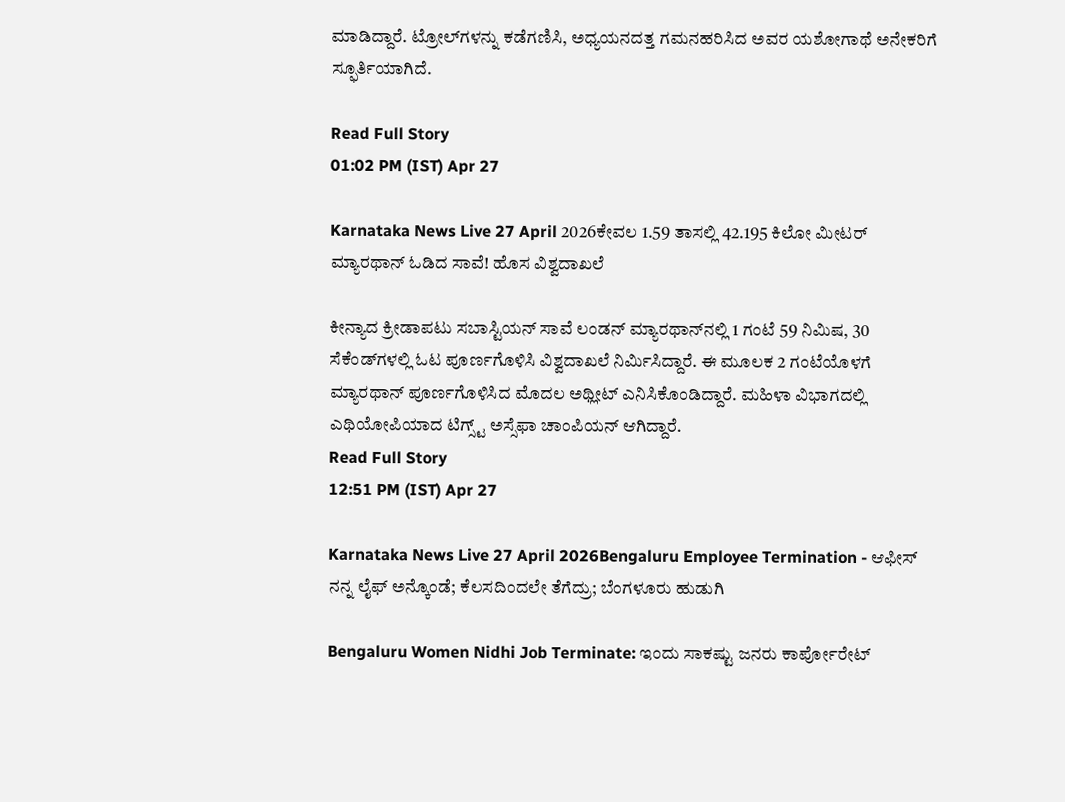ಮಾಡಿದ್ದಾರೆ. ಟ್ರೋಲ್‌ಗಳನ್ನು ಕಡೆಗಣಿಸಿ, ಅಧ್ಯಯನದತ್ತ ಗಮನಹರಿಸಿದ ಅವರ ಯಶೋಗಾಥೆ ಅನೇಕರಿಗೆ ಸ್ಫೂರ್ತಿಯಾಗಿದೆ.

Read Full Story
01:02 PM (IST) Apr 27

Karnataka News Live 27 April 2026ಕೇವಲ 1.59 ತಾಸಲ್ಲಿ 42.195 ಕಿಲೋ ಮೀಟರ್ ಮ್ಯಾರಥಾನ್ ಓಡಿದ ಸಾವೆ! ಹೊಸ ವಿಶ್ವದಾಖಲೆ

ಕೀನ್ಯಾದ ಕ್ರೀಡಾಪಟು ಸಬಾಸ್ಟಿಯನ್‌ ಸಾವೆ ಲಂಡನ್‌ ಮ್ಯಾರಥಾನ್‌ನಲ್ಲಿ 1 ಗಂಟೆ 59 ನಿಮಿಷ, 30 ಸೆಕೆಂಡ್‌ಗಳಲ್ಲಿ ಓಟ ಪೂರ್ಣಗೊಳಿಸಿ ವಿಶ್ವದಾಖಲೆ ನಿರ್ಮಿಸಿದ್ದಾರೆ. ಈ ಮೂಲಕ 2 ಗಂಟೆಯೊಳಗೆ ಮ್ಯಾರಥಾನ್‌ ಪೂರ್ಣಗೊಳಿಸಿದ ಮೊದಲ ಅಥ್ಲೀಟ್‌ ಎನಿಸಿಕೊಂಡಿದ್ದಾರೆ. ಮಹಿಳಾ ವಿಭಾಗದಲ್ಲಿ ಎಥಿಯೋಪಿಯಾದ ಟಿಗ್ಸ್ಟ್ ಅಸ್ಸೆಫಾ ಚಾಂಪಿಯನ್‌ ಆಗಿದ್ದಾರೆ.
Read Full Story
12:51 PM (IST) Apr 27

Karnataka News Live 27 April 2026Bengaluru Employee Termination - ಆಫೀಸ್‌ ನನ್ನ ಲೈಫ್ ಅನ್ಕೊಂಡೆ; ಕೆಲಸದಿಂದಲೇ ತೆಗೆದ್ರು; ಬೆಂಗಳೂರು ಹುಡುಗಿ

Bengaluru Women Nidhi Job Terminate: ಇಂದು ಸಾಕಷ್ಟು ಜನರು ಕಾರ್ಪೋರೇಟ್‌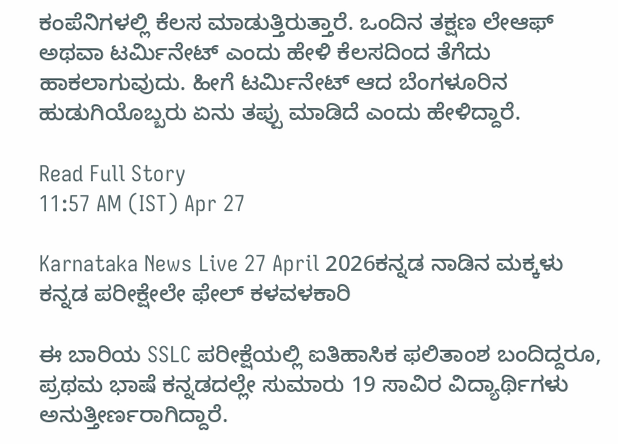ಕಂಪೆನಿಗಳಲ್ಲಿ ಕೆಲಸ ಮಾಡುತ್ತಿರುತ್ತಾರೆ. ಒಂದಿನ ತಕ್ಷಣ ಲೇಆಫ್‌ ಅಥವಾ ಟರ್ಮಿನೇಟ್‌ ಎಂದು ಹೇಳಿ ಕೆಲಸದಿಂದ ತೆಗೆದು ಹಾಕಲಾಗುವುದು. ಹೀಗೆ ಟರ್ಮಿನೇಟ್‌ ಆದ ಬೆಂಗಳೂರಿನ ಹುಡುಗಿಯೊಬ್ಬರು ಏನು ತಪ್ಪು ಮಾಡಿದೆ ಎಂದು ಹೇಳಿದ್ದಾರೆ.

Read Full Story
11:57 AM (IST) Apr 27

Karnataka News Live 27 April 2026ಕನ್ನಡ ನಾಡಿನ ಮಕ್ಕಳು ಕನ್ನಡ ಪರೀಕ್ಷೇಲೇ ಫೇಲ್‌ ಕಳವಳಕಾರಿ

ಈ ಬಾರಿಯ SSLC ಪರೀಕ್ಷೆಯಲ್ಲಿ ಐತಿಹಾಸಿಕ ಫಲಿತಾಂಶ ಬಂದಿದ್ದರೂ, ಪ್ರಥಮ ಭಾಷೆ ಕನ್ನಡದಲ್ಲೇ ಸುಮಾರು 19 ಸಾವಿರ ವಿದ್ಯಾರ್ಥಿಗಳು ಅನುತ್ತೀರ್ಣರಾಗಿದ್ದಾರೆ.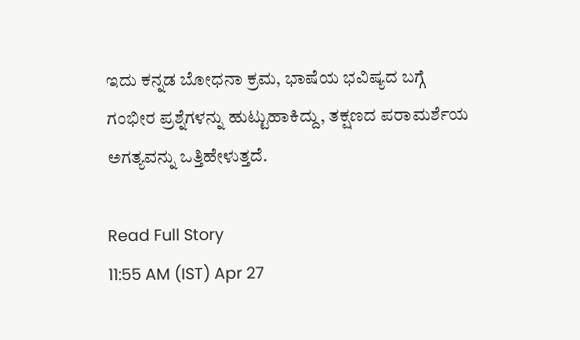ಇದು ಕನ್ನಡ ಬೋಧನಾ ಕ್ರಮ, ಭಾಷೆಯ ಭವಿಷ್ಯದ ಬಗ್ಗೆ ಗಂಭೀರ ಪ್ರಶ್ನೆಗಳನ್ನು ಹುಟ್ಟುಹಾಕಿದ್ದು, ತಕ್ಷಣದ ಪರಾಮರ್ಶೆಯ ಅಗತ್ಯವನ್ನು ಒತ್ತಿಹೇಳುತ್ತದೆ.

Read Full Story
11:55 AM (IST) Apr 27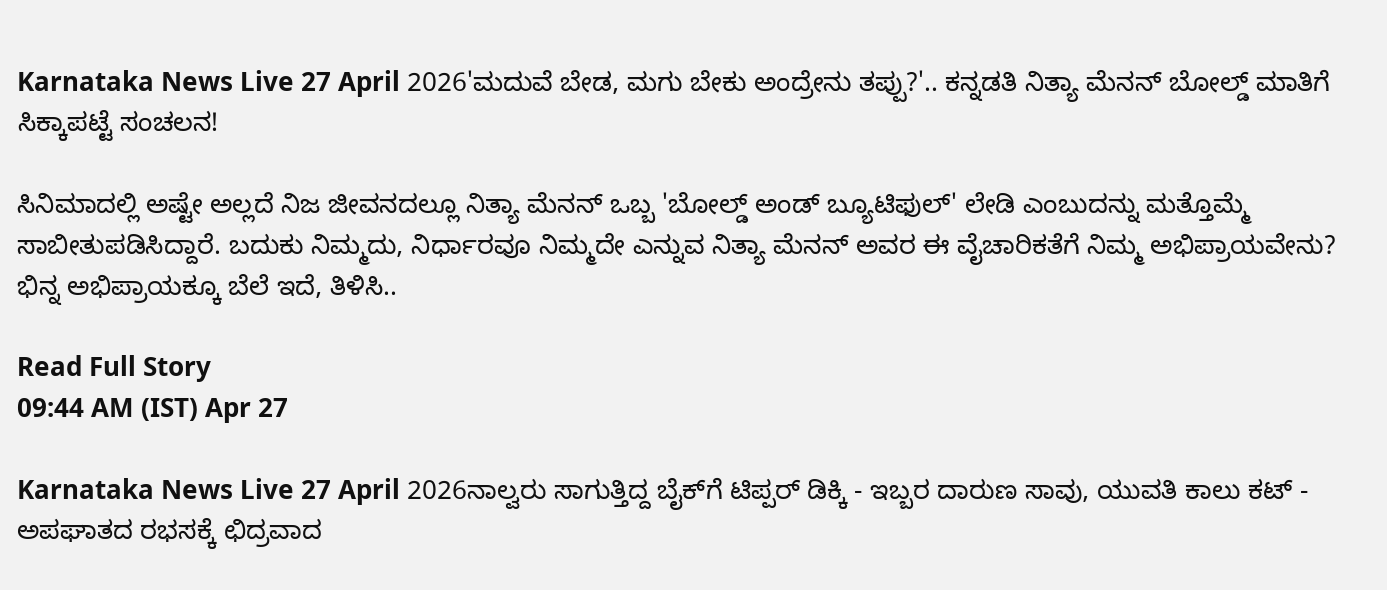Karnataka News Live 27 April 2026'ಮದುವೆ ಬೇಡ, ಮಗು ಬೇಕು ಅಂದ್ರೇನು ತಪ್ಪು?'.. ಕನ್ನಡತಿ ನಿತ್ಯಾ ಮೆನನ್ ಬೋಲ್ಡ್ ಮಾತಿಗೆ ಸಿಕ್ಕಾಪಟ್ಟೆ ಸಂಚಲನ!

ಸಿನಿಮಾದಲ್ಲಿ ಅಷ್ಟೇ ಅಲ್ಲದೆ ನಿಜ ಜೀವನದಲ್ಲೂ ನಿತ್ಯಾ ಮೆನನ್ ಒಬ್ಬ 'ಬೋಲ್ಡ್ ಅಂಡ್ ಬ್ಯೂಟಿಫುಲ್' ಲೇಡಿ ಎಂಬುದನ್ನು ಮತ್ತೊಮ್ಮೆ ಸಾಬೀತುಪಡಿಸಿದ್ದಾರೆ. ಬದುಕು ನಿಮ್ಮದು, ನಿರ್ಧಾರವೂ ನಿಮ್ಮದೇ ಎನ್ನುವ ನಿತ್ಯಾ ಮೆನನ್ ಅವರ ಈ ವೈಚಾರಿಕತೆಗೆ ನಿಮ್ಮ ಅಭಿಪ್ರಾಯವೇನು? ಭಿನ್ನ ಅಭಿಪ್ರಾಯಕ್ಕೂ ಬೆಲೆ ಇದೆ, ತಿಳಿಸಿ..

Read Full Story
09:44 AM (IST) Apr 27

Karnataka News Live 27 April 2026ನಾಲ್ವರು ಸಾಗುತ್ತಿದ್ದ ಬೈಕ್‌ಗೆ ಟಿಪ್ಪರ್ ಡಿಕ್ಕಿ - ಇಬ್ಬರ ದಾರುಣ ಸಾವು, ಯುವತಿ ಕಾಲು ಕಟ್ - ಅಪಘಾತದ ರಭಸಕ್ಕೆ ಛಿದ್ರವಾದ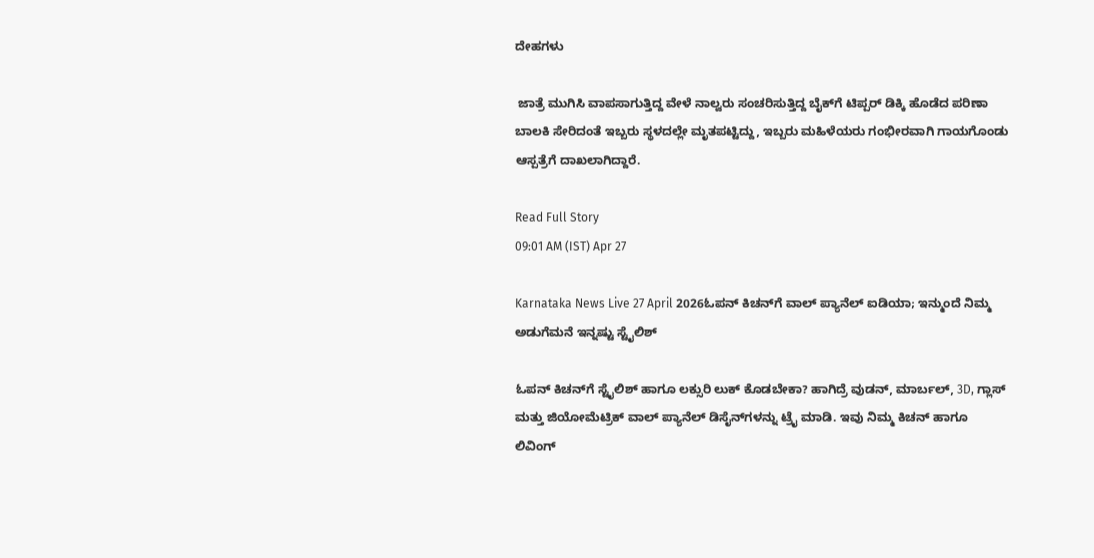ದೇಹಗಳು

 ಜಾತ್ರೆ ಮುಗಿಸಿ ವಾಪಸಾಗುತ್ತಿದ್ದ ವೇಳೆ ನಾಲ್ವರು ಸಂಚರಿಸುತ್ತಿದ್ದ ಬೈಕ್‌ಗೆ ಟಿಪ್ಪರ್ ಡಿಕ್ಕಿ ಹೊಡೆದ ಪರಿಣಾ ಬಾಲಕಿ ಸೇರಿದಂತೆ ಇಬ್ಬರು ಸ್ಥಳದಲ್ಲೇ ಮೃತಪಟ್ಟಿದ್ದು, ಇಬ್ಬರು ಮಹಿಳೆಯರು ಗಂಭೀರವಾಗಿ ಗಾಯಗೊಂಡು ಆಸ್ಪತ್ರೆಗೆ ದಾಖಲಾಗಿದ್ದಾರೆ.

Read Full Story
09:01 AM (IST) Apr 27

Karnataka News Live 27 April 2026ಓಪನ್ ಕಿಚನ್‌ಗೆ ವಾಲ್ ಪ್ಯಾನೆಲ್ ಐಡಿಯಾ; ಇನ್ಮುಂದೆ ನಿಮ್ಮ ಅಡುಗೆಮನೆ ಇನ್ನಷ್ಟು ಸ್ಟೈಲಿಶ್

ಓಪನ್ ಕಿಚನ್‌ಗೆ ಸ್ಟೈಲಿಶ್ ಹಾಗೂ ಲಕ್ಸುರಿ ಲುಕ್ ಕೊಡಬೇಕಾ? ಹಾಗಿದ್ರೆ ವುಡನ್, ಮಾರ್ಬಲ್, 3D, ಗ್ಲಾಸ್ ಮತ್ತು ಜಿಯೋಮೆಟ್ರಿಕ್ ವಾಲ್ ಪ್ಯಾನೆಲ್ ಡಿಸೈನ್‌ಗಳನ್ನು ಟ್ರೈ ಮಾಡಿ. ಇವು ನಿಮ್ಮ ಕಿಚನ್ ಹಾಗೂ ಲಿವಿಂಗ್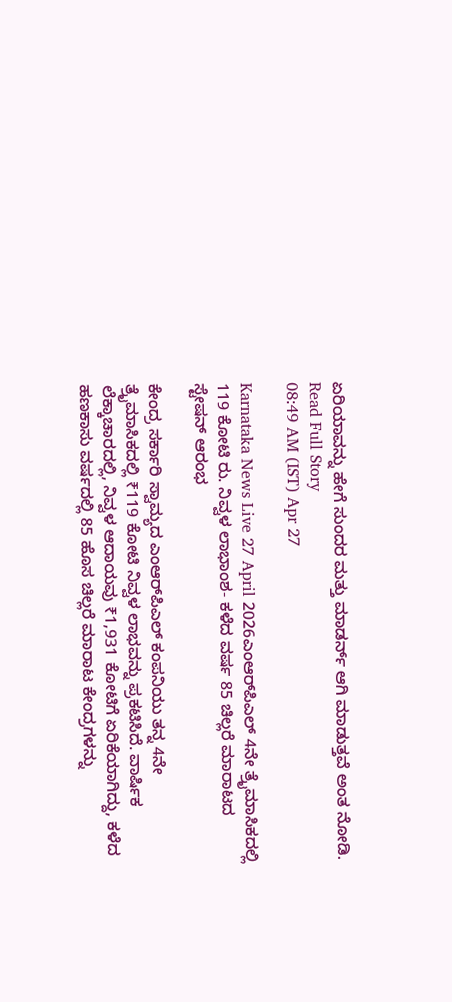ಏರಿಯಾವನ್ನು ಹೇಗೆ ಸುಂದರ ಮತ್ತು ಮಾಡರ್ನ್ ಆಗಿ ಮಾಡುತ್ತವೆ ಅಂತ ನೋಡಿ.
Read Full Story
08:49 AM (IST) Apr 27

Karnataka News Live 27 April 2026ಎಂಆರ್‌ಪಿಎಲ್ 4ನೇ ತ್ರೈಮಾಸಿಕದಲ್ಲಿ 119 ಕೋಟಿ ರು. ನಿವ್ವಳ ಲಾಭಾಂಶ- ಕಳೆದ ವರ್ಷ 85 ಚಿಲ್ಲರೆ ಮಾರಾಟದ ಸ್ಟೇಷನ್‌ ಆರಂಭ

ಕೇಂದ್ರ ಸರ್ಕಾರಿ ಸ್ವಾಮ್ಯದ ಎಂಆರ್‌ಪಿಎಲ್ ಕಂಪನಿಯು ತನ್ನ 4ನೇ ತ್ರೈಮಾಸಿಕದಲ್ಲಿ ₹119 ಕೋಟಿ ನಿವ್ವಳ ಲಾಭವನ್ನು ಪ್ರಕಟಿಸಿದೆ. ವಾರ್ಷಿಕ ಲೆಕ್ಕಾಚಾರದಲ್ಲಿ, ನಿವ್ವಳ ಆದಾಯವು ₹1,931 ಕೋಟಿಗೆ ಏರಿಕೆಯಾಗಿದ್ದು, ಕಳೆದ ಹಣಕಾಸು ವರ್ಷದಲ್ಲಿ 85 ಹೊಸ ಚಿಲ್ಲರೆ ಮಾರಾಟ ಕೇಂದ್ರಗಳನ್ನು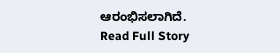ಆರಂಭಿಸಲಾಗಿದೆ.
Read Full Story